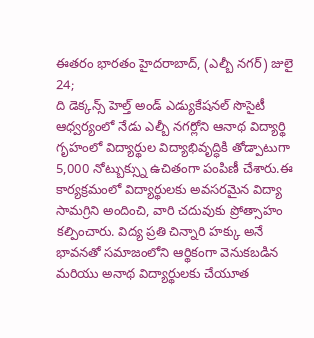ఈతరం భారతం హైదరాబాద్, (ఎల్బీ నగర్) జులై 24;
ది డెక్కన్స్ హెల్త్ అండ్ ఎడ్యుకేషనల్ సొసైటీ ఆధ్వర్యంలో నేడు ఎల్బీ నగర్లోని ఆనాథ విద్యార్థి గృహంలో విద్యార్థుల విద్యాభివృద్ధికి తోడ్పాటుగా 5,000 నోట్బుక్స్ను ఉచితంగా పంపిణీ చేశారు.ఈ కార్యక్రమంలో విద్యార్థులకు అవసరమైన విద్యా సామగ్రిని అందించి, వారి చదువుకు ప్రోత్సాహం కల్పించారు. విద్య ప్రతి చిన్నారి హక్కు అనే భావనతో సమాజంలోని ఆర్థికంగా వెనుకబడిన మరియు అనాథ విద్యార్థులకు చేయూత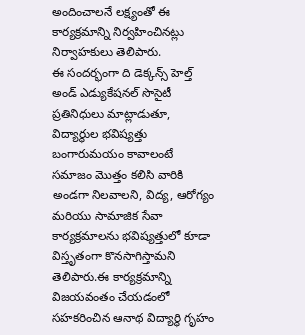అందించాలనే లక్ష్యంతో ఈ కార్యక్రమాన్ని నిర్వహించినట్లు నిర్వాహకులు తెలిపారు.
ఈ సందర్భంగా ది డెక్కన్స్ హెల్త్ అండ్ ఎడ్యుకేషనల్ సొసైటీ ప్రతినిధులు మాట్లాడుతూ, విద్యార్థుల భవిష్యత్తు బంగారుమయం కావాలంటే సమాజం మొత్తం కలిసి వారికి అండగా నిలవాలని, విద్య, ఆరోగ్యం మరియు సామాజిక సేవా కార్యక్రమాలను భవిష్యత్తులో కూడా విస్తృతంగా కొనసాగిస్తామని తెలిపారు.ఈ కార్యక్రమాన్ని విజయవంతం చేయడంలో సహకరించిన ఆనాథ విద్యార్థి గృహం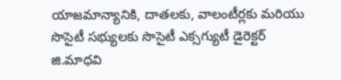యాజమాన్యానికి, దాతలకు, వాలంటీర్లకు మరియు సొసైటీ సభ్యులకు సొసైటీ ఎక్సగ్యుటీ డైరెక్టర్ జి.మాధవి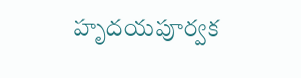హృదయపూర్వక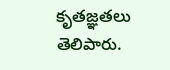కృతజ్ఞతలు తెలిపారు.